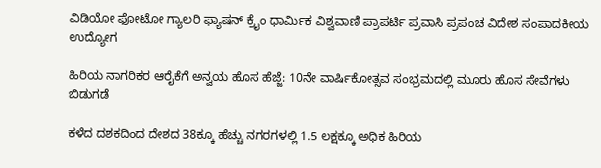ವಿಡಿಯೋ ಫೋಟೋ ಗ್ಯಾಲರಿ ಫ್ಯಾಷನ್ ಕ್ರೈಂ ಧಾರ್ಮಿಕ ವಿಶ್ವವಾಣಿ ಪ್ರಾಪರ್ಟಿ ಪ್ರವಾಸಿ ಪ್ರಪಂಚ ವಿದೇಶ ಸಂಪಾದಕೀಯ ಉದ್ಯೋಗ

ಹಿರಿಯ ನಾಗರಿಕರ ಆರೈಕೆಗೆ ಅನ್ವಯ ಹೊಸ ಹೆಜ್ಜೆ: 10ನೇ ವಾರ್ಷಿಕೋತ್ಸವ ಸಂಭ್ರಮದಲ್ಲಿ ಮೂರು ಹೊಸ ಸೇವೆಗಳು ಬಿಡುಗಡೆ

ಕಳೆದ ದಶಕದಿಂದ ದೇಶದ 38ಕ್ಕೂ ಹೆಚ್ಚು ನಗರಗಳಲ್ಲಿ 1.5 ಲಕ್ಷಕ್ಕೂ ಅಧಿಕ ಹಿರಿಯ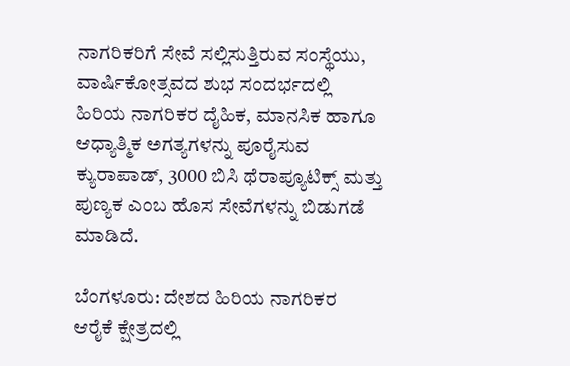ನಾಗರಿಕರಿಗೆ ಸೇವೆ ಸಲ್ಲಿಸುತ್ತಿರುವ ಸಂಸ್ಥೆಯು, ವಾರ್ಷಿಕೋತ್ಸವದ ಶುಭ ಸಂದರ್ಭದಲ್ಲಿ ಹಿರಿಯ ನಾಗರಿಕರ ದೈಹಿಕ, ಮಾನಸಿಕ ಹಾಗೂ ಆಧ್ಯಾತ್ಮಿಕ ಅಗತ್ಯಗಳನ್ನು ಪೂರೈಸುವ ಕ್ಯುರಾಪಾಡ್, 3000 ಬಿಸಿ ಥೆರಾಪ್ಯೂಟಿಕ್ಸ್ ಮತ್ತು ಪುಣ್ಯಕ ಎಂಬ ಹೊಸ ಸೇವೆಗಳನ್ನು ಬಿಡುಗಡೆ ಮಾಡಿದೆ.

ಬೆಂಗಳೂರು: ದೇಶದ ಹಿರಿಯ ನಾಗರಿಕರ ಆರೈಕೆ ಕ್ಷೇತ್ರದಲ್ಲಿ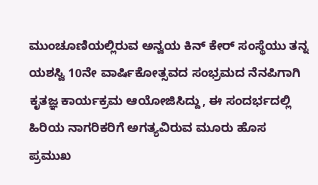ಮುಂಚೂಣಿಯಲ್ಲಿರುವ ಅನ್ವಯ ಕಿನ್ ಕೇರ್ ಸಂಸ್ಥೆಯು ತನ್ನ ಯಶಸ್ವಿ 10ನೇ ವಾರ್ಷಿಕೋತ್ಸವದ ಸಂಭ್ರಮದ ನೆನಪಿಗಾಗಿ ಕೃತಜ್ಞ ಕಾರ್ಯಕ್ರಮ ಆಯೋಜಿಸಿದ್ದು, ಈ ಸಂದರ್ಭದಲ್ಲಿ ಹಿರಿಯ ನಾಗರಿಕರಿಗೆ ಅಗತ್ಯವಿರುವ ಮೂರು ಹೊಸ ಪ್ರಮುಖ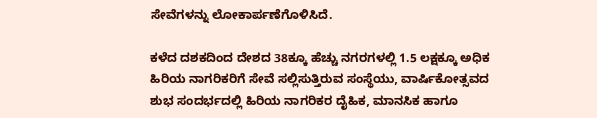ಸೇವೆಗಳನ್ನು ಲೋಕಾರ್ಪಣೆಗೊಳಿಸಿದೆ.

ಕಳೆದ ದಶಕದಿಂದ ದೇಶದ 38ಕ್ಕೂ ಹೆಚ್ಚು ನಗರಗಳಲ್ಲಿ 1.5 ಲಕ್ಷಕ್ಕೂ ಅಧಿಕ ಹಿರಿಯ ನಾಗರಿಕರಿಗೆ ಸೇವೆ ಸಲ್ಲಿಸುತ್ತಿರುವ ಸಂಸ್ಥೆಯು, ವಾರ್ಷಿಕೋತ್ಸವದ ಶುಭ ಸಂದರ್ಭದಲ್ಲಿ ಹಿರಿಯ ನಾಗರಿಕರ ದೈಹಿಕ, ಮಾನಸಿಕ ಹಾಗೂ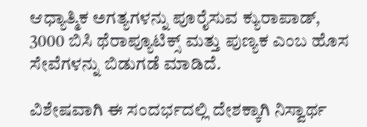ಆಧ್ಯಾತ್ಮಿಕ ಅಗತ್ಯಗಳನ್ನು ಪೂರೈಸುವ ಕ್ಯುರಾಪಾಡ್, 3000 ಬಿಸಿ ಥೆರಾಪ್ಯೂಟಿಕ್ಸ್ ಮತ್ತು ಪುಣ್ಯಕ ಎಂಬ ಹೊಸ ಸೇವೆಗಳನ್ನು ಬಿಡುಗಡೆ ಮಾಡಿದೆ.

ವಿಶೇಷವಾಗಿ ಈ ಸಂದರ್ಭದಲ್ಲಿ ದೇಶಕ್ಕಾಗಿ ನಿಸ್ವಾರ್ಥ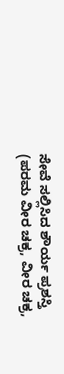ಸೇವೆ ಸಲ್ಲಿಸಿದ ಶೌರ್ಯ ಪ್ರಶಸ್ತಿ (ಪರಮ ವೀರ ಚಕ್ರ, ವೀರ ಚಕ್ರ,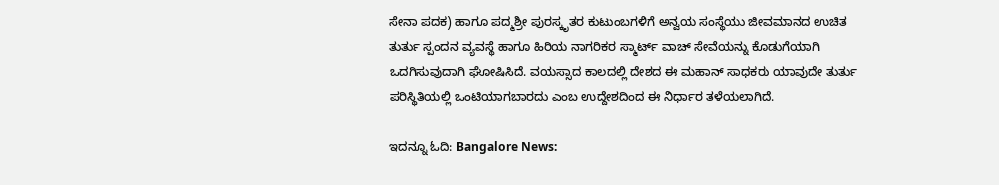ಸೇನಾ ಪದಕ) ಹಾಗೂ ಪದ್ಮಶ್ರೀ ಪುರಸ್ಕೃತರ ಕುಟುಂಬಗಳಿಗೆ ಅನ್ವಯ ಸಂಸ್ಥೆಯು ಜೀವಮಾನದ ಉಚಿತ ತುರ್ತು ಸ್ಪಂದನ ವ್ಯವಸ್ಥೆ ಹಾಗೂ ಹಿರಿಯ ನಾಗರಿಕರ ಸ್ಮಾರ್ಟ್‌ ವಾಚ್ ಸೇವೆಯನ್ನು ಕೊಡುಗೆಯಾಗಿ ಒದಗಿಸುವುದಾಗಿ ಘೋಷಿಸಿದೆ. ವಯಸ್ಸಾದ ಕಾಲದಲ್ಲಿ ದೇಶದ ಈ ಮಹಾನ್ ಸಾಧಕರು ಯಾವುದೇ ತುರ್ತು ಪರಿಸ್ಥಿತಿಯಲ್ಲಿ ಒಂಟಿಯಾಗಬಾರದು ಎಂಬ ಉದ್ದೇಶದಿಂದ ಈ ನಿರ್ಧಾರ ತಳೆಯಲಾಗಿದೆ.

ಇದನ್ನೂ ಓದಿ: Bangalore News: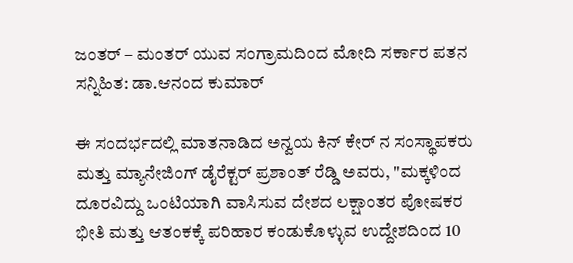ಜಂತರ್ – ಮಂತರ್ ಯುವ ಸಂಗ್ರಾಮದಿಂದ ಮೋದಿ ಸರ್ಕಾರ ಪತನ ಸನ್ನಿಹಿತ: ಡಾ.ಆನಂದ ಕುಮಾರ್

ಈ ಸಂದರ್ಭದಲ್ಲಿ ಮಾತನಾಡಿದ ಅನ್ವಯ ಕಿನ್ ಕೇರ್ ನ ಸಂಸ್ಥಾಪಕರು ಮತ್ತು ಮ್ಯಾನೇಜಿಂಗ್ ಡೈರೆಕ್ಟರ್ ಪ್ರಶಾಂತ್ ರೆಡ್ಡಿ ಅವರು, "ಮಕ್ಕಳಿಂದ ದೂರವಿದ್ದು ಒಂಟಿಯಾಗಿ ವಾಸಿಸುವ ದೇಶದ ಲಕ್ಷಾಂತರ ಪೋಷಕರ ಭೀತಿ ಮತ್ತು ಆತಂಕಕ್ಕೆ ಪರಿಹಾರ ಕಂಡುಕೊಳ್ಳುವ ಉದ್ದೇಶದಿಂದ 10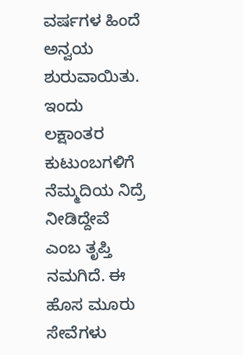ವರ್ಷಗಳ ಹಿಂದೆ ಅನ್ವಯ ಶುರುವಾಯಿತು. ಇಂದು ಲಕ್ಷಾಂತರ ಕುಟುಂಬಗಳಿಗೆ ನೆಮ್ಮದಿಯ ನಿದ್ರೆ ನೀಡಿದ್ದೇವೆ ಎಂಬ ತೃಪ್ತಿ ನಮಗಿದೆ. ಈ ಹೊಸ ಮೂರು ಸೇವೆಗಳು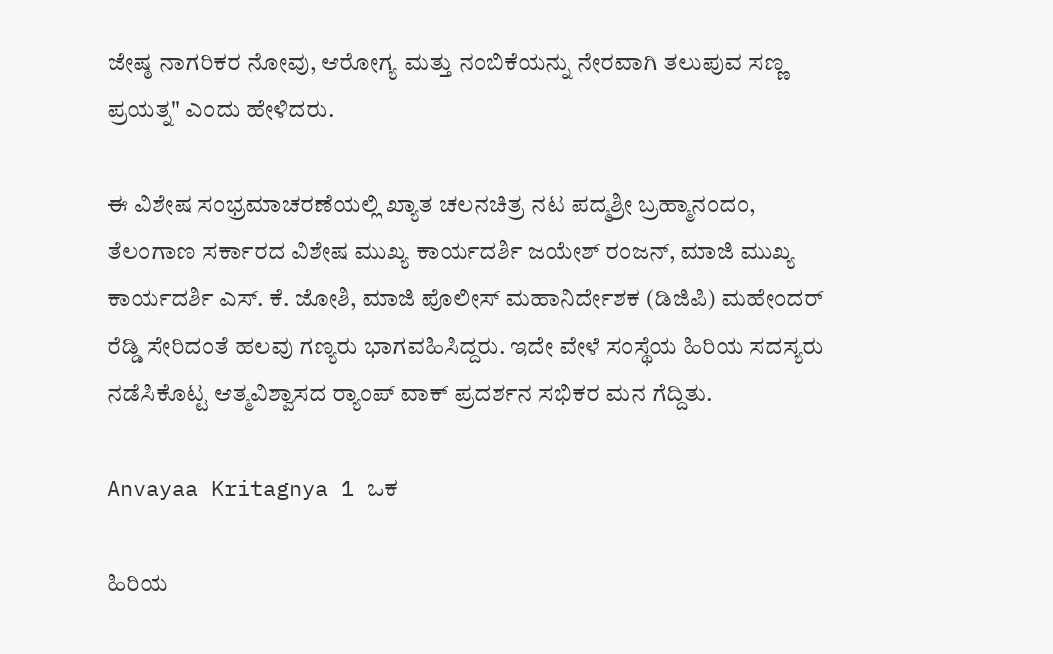ಜೇಷ್ಠ ನಾಗರಿಕರ ನೋವು, ಆರೋಗ್ಯ ಮತ್ತು ನಂಬಿಕೆಯನ್ನು ನೇರವಾಗಿ ತಲುಪುವ ಸಣ್ಣ ಪ್ರಯತ್ನ" ಎಂದು ಹೇಳಿದರು.

ಈ ವಿಶೇಷ ಸಂಭ್ರಮಾಚರಣೆಯಲ್ಲಿ ಖ್ಯಾತ ಚಲನಚಿತ್ರ ನಟ ಪದ್ಮಶ್ರೀ ಬ್ರಹ್ಮಾನಂದಂ, ತೆಲಂಗಾಣ ಸರ್ಕಾರದ ವಿಶೇಷ ಮುಖ್ಯ ಕಾರ್ಯದರ್ಶಿ ಜಯೇಶ್ ರಂಜನ್, ಮಾಜಿ ಮುಖ್ಯ ಕಾರ್ಯದರ್ಶಿ ಎಸ್. ಕೆ. ಜೋಶಿ, ಮಾಜಿ ಪೊಲೀಸ್ ಮಹಾನಿರ್ದೇಶಕ (ಡಿಜಿಪಿ) ಮಹೇಂದರ್ ರೆಡ್ಡಿ ಸೇರಿದಂತೆ ಹಲವು ಗಣ್ಯರು ಭಾಗವಹಿಸಿದ್ದರು. ಇದೇ ವೇಳೆ ಸಂಸ್ಥೆಯ ಹಿರಿಯ ಸದಸ್ಯರು ನಡೆಸಿಕೊಟ್ಟ ಆತ್ಮವಿಶ್ವಾಸದ ರ‍್ಯಾಂಪ್ ವಾಕ್ ಪ್ರದರ್ಶನ ಸಭಿಕರ ಮನ ಗೆದ್ದಿತು.

Anvayaa Kritagnya 1 ಒಕ

ಹಿರಿಯ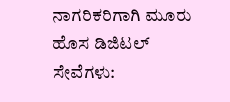ನಾಗರಿಕರಿಗಾಗಿ ಮೂರು ಹೊಸ ಡಿಜಿಟಲ್ ಸೇವೆಗಳು: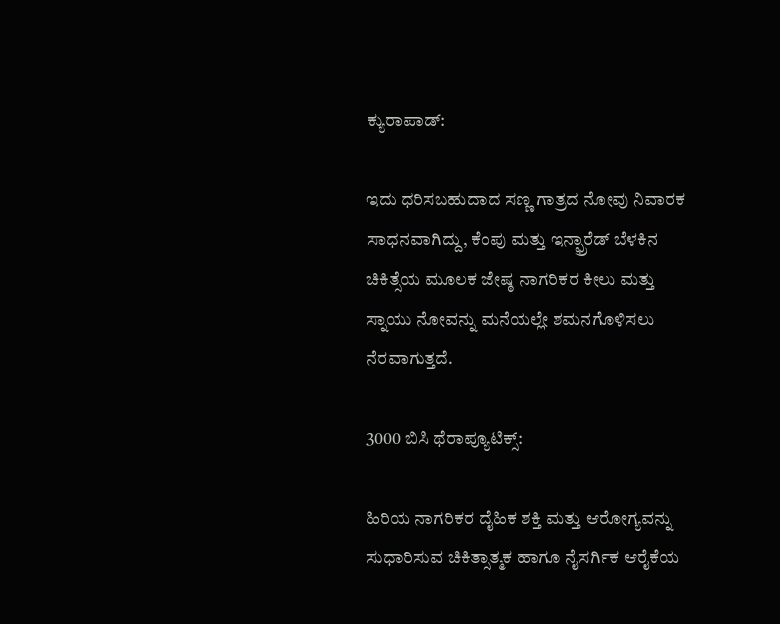ಕ್ಯುರಾಪಾಡ್:

ಇದು ಧರಿಸಬಹುದಾದ ಸಣ್ಣ ಗಾತ್ರದ ನೋವು ನಿವಾರಕ ಸಾಧನವಾಗಿದ್ದು, ಕೆಂಪು ಮತ್ತು ಇನ್ಫ್ರಾರೆಡ್ ಬೆಳಕಿನ ಚಿಕಿತ್ಸೆಯ ಮೂಲಕ ಜೇಷ್ಠ ನಾಗರಿಕರ ಕೀಲು ಮತ್ತು ಸ್ನಾಯು ನೋವನ್ನು ಮನೆಯಲ್ಲೇ ಶಮನಗೊಳಿಸಲು ನೆರವಾಗುತ್ತದೆ.

3000 ಬಿಸಿ ಥೆರಾಪ್ಯೂಟಿಕ್ಸ್:

ಹಿರಿಯ ನಾಗರಿಕರ ದೈಹಿಕ ಶಕ್ತಿ ಮತ್ತು ಆರೋಗ್ಯವನ್ನು ಸುಧಾರಿಸುವ ಚಿಕಿತ್ಸಾತ್ಮಕ ಹಾಗೂ ನೈಸರ್ಗಿಕ ಆರೈಕೆಯ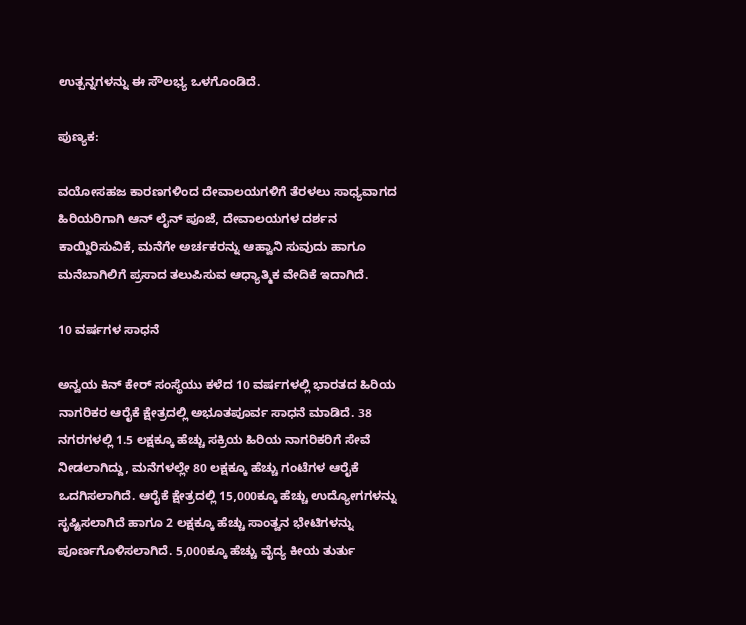ಉತ್ಪನ್ನಗಳನ್ನು ಈ ಸೌಲಭ್ಯ ಒಳಗೊಂಡಿದೆ.

ಪುಣ್ಯಕ:

ವಯೋಸಹಜ ಕಾರಣಗಳಿಂದ ದೇವಾಲಯಗಳಿಗೆ ತೆರಳಲು ಸಾಧ್ಯವಾಗದ ಹಿರಿಯರಿಗಾಗಿ ಆನ್‌ ಲೈನ್ ಪೂಜೆ, ದೇವಾಲಯಗಳ ದರ್ಶನ ಕಾಯ್ದಿರಿಸುವಿಕೆ, ಮನೆಗೇ ಅರ್ಚಕರನ್ನು ಆಹ್ವಾನಿ ಸುವುದು ಹಾಗೂ ಮನೆಬಾಗಿಲಿಗೆ ಪ್ರಸಾದ ತಲುಪಿಸುವ ಆಧ್ಯಾತ್ಮಿಕ ವೇದಿಕೆ ಇದಾಗಿದೆ.

10 ವರ್ಷಗಳ ಸಾಧನೆ

ಅನ್ವಯ ಕಿನ್ ಕೇರ್ ಸಂಸ್ಥೆಯು ಕಳೆದ 10 ವರ್ಷಗಳಲ್ಲಿ ಭಾರತದ ಹಿರಿಯ ನಾಗರಿಕರ ಆರೈಕೆ ಕ್ಷೇತ್ರದಲ್ಲಿ ಅಭೂತಪೂರ್ವ ಸಾಧನೆ ಮಾಡಿದೆ. 38 ನಗರಗಳಲ್ಲಿ 1.5 ಲಕ್ಷಕ್ಕೂ ಹೆಚ್ಚು ಸಕ್ರಿಯ ಹಿರಿಯ ನಾಗರಿಕರಿಗೆ ಸೇವೆ ನೀಡಲಾಗಿದ್ದು, ಮನೆಗಳಲ್ಲೇ 80 ಲಕ್ಷಕ್ಕೂ ಹೆಚ್ಚು ಗಂಟೆಗಳ ಆರೈಕೆ ಒದಗಿಸಲಾಗಿದೆ. ಆರೈಕೆ ಕ್ಷೇತ್ರದಲ್ಲಿ 15,000ಕ್ಕೂ ಹೆಚ್ಚು ಉದ್ಯೋಗಗಳನ್ನು ಸೃಷ್ಟಿಸಲಾಗಿದೆ ಹಾಗೂ 2 ಲಕ್ಷಕ್ಕೂ ಹೆಚ್ಚು ಸಾಂತ್ವನ ಭೇಟಿಗಳನ್ನು ಪೂರ್ಣಗೊಳಿಸಲಾಗಿದೆ. 5,000ಕ್ಕೂ ಹೆಚ್ಚು ವೈದ್ಯ ಕೀಯ ತುರ್ತು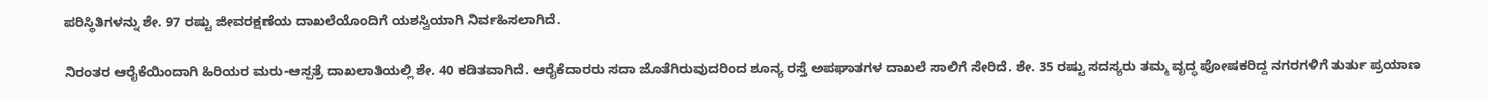ಪರಿಸ್ಥಿತಿಗಳನ್ನು ಶೇ. 97 ರಷ್ಟು ಜೀವರಕ್ಷಣೆಯ ದಾಖಲೆಯೊಂದಿಗೆ ಯಶಸ್ವಿಯಾಗಿ ನಿರ್ವಹಿಸಲಾಗಿದೆ.

ನಿರಂತರ ಆರೈಕೆಯಿಂದಾಗಿ ಹಿರಿಯರ ಮರು-ಆಸ್ಪತ್ರೆ ದಾಖಲಾತಿಯಲ್ಲಿ ಶೇ. 40 ಕಡಿತವಾಗಿದೆ. ಆರೈಕೆದಾರರು ಸದಾ ಜೊತೆಗಿರುವುದರಿಂದ ಶೂನ್ಯ ರಸ್ತೆ ಅಪಘಾತಗಳ ದಾಖಲೆ ಸಾಲಿಗೆ ಸೇರಿದೆ. ಶೇ. 35 ರಷ್ಟು ಸದಸ್ಯರು ತಮ್ಮ ವೃದ್ಧ ಪೋಷಕರಿದ್ದ ನಗರಗಳಿಗೆ ತುರ್ತು ಪ್ರಯಾಣ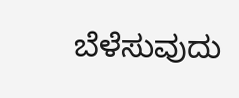ಬೆಳೆಸುವುದು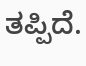ತಪ್ಪಿದೆ.